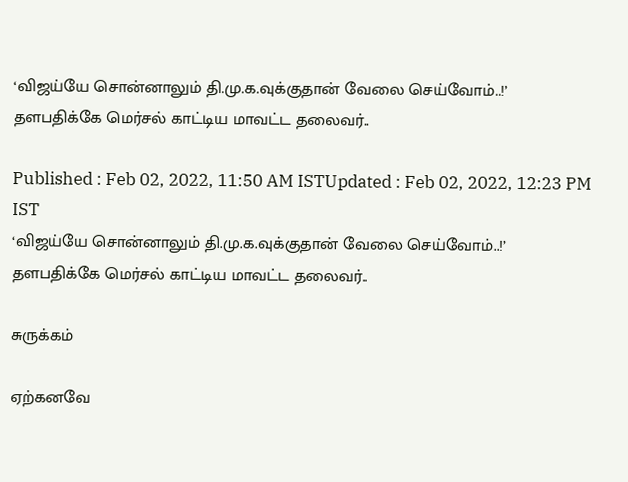‘விஜய்யே சொன்னாலும் தி.மு.க.வுக்குதான் வேலை செய்வோம்..!’ தளபதிக்கே மெர்சல் காட்டிய மாவட்ட தலைவர்..

Published : Feb 02, 2022, 11:50 AM ISTUpdated : Feb 02, 2022, 12:23 PM IST
‘விஜய்யே சொன்னாலும் தி.மு.க.வுக்குதான் வேலை செய்வோம்..!’ தளபதிக்கே மெர்சல் காட்டிய மாவட்ட தலைவர்..

சுருக்கம்

ஏற்கனவே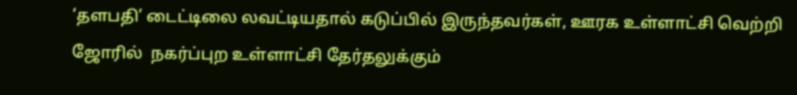‘தளபதி’ டைட்டிலை லவட்டியதால் கடுப்பில் இருந்தவர்கள், ஊரக உள்ளாட்சி வெற்றி ஜோரில்  நகர்ப்புற உள்ளாட்சி தேர்தலுக்கும்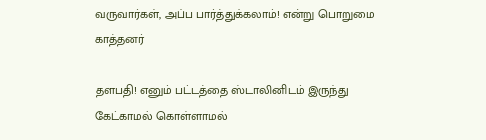வருவார்கள், அப்ப பார்த்துக்கலாம்! என்று பொறுமை காத்தனர்

தளபதி! எனும் பட்டத்தை ஸ்டாலினிடம் இருந்து கேட்காமல் கொள்ளாமல்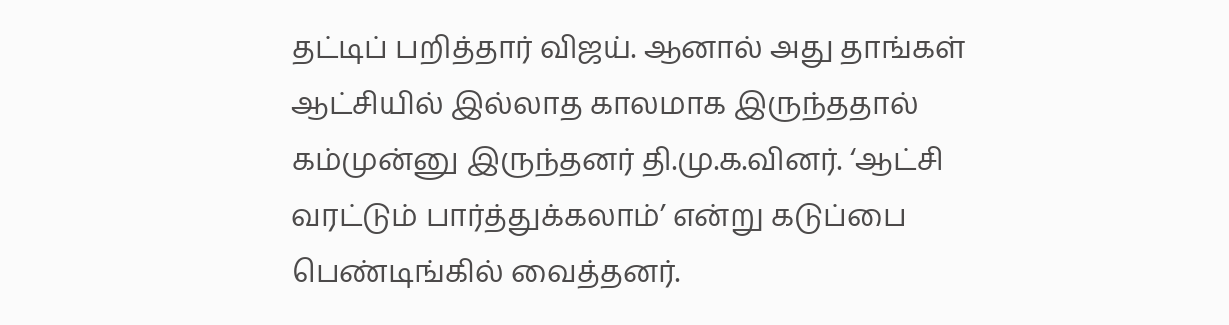தட்டிப் பறித்தார் விஜய். ஆனால் அது தாங்கள் ஆட்சியில் இல்லாத காலமாக இருந்ததால் கம்முன்னு இருந்தனர் தி.மு.க.வினர். ‘ஆட்சி வரட்டும் பார்த்துக்கலாம்’ என்று கடுப்பை பெண்டிங்கில் வைத்தனர்.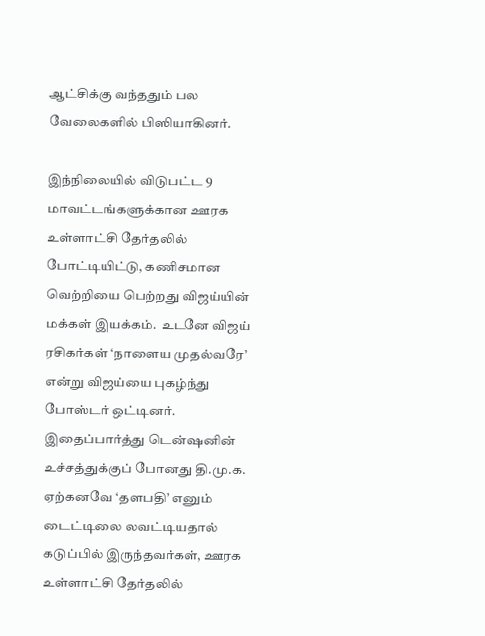ஆட்சிக்கு வந்ததும் பல வேலைகளில் பிஸியாகினர்.

இந்நிலையில் விடுபட்ட 9 மாவட்டங்களுக்கான ஊரக உள்ளாட்சி தேர்தலில் போட்டியிட்டு, கணிசமான வெற்றியை பெற்றது விஜய்யின் மக்கள் இயக்கம்.  உடனே விஜய் ரசிகர்கள் ‘நாளைய முதல்வரே’ என்று விஜய்யை புகழ்ந்து போஸ்டர் ஒட்டினர். இதைப்பார்த்து டென்ஷனின் உச்சத்துக்குப் போனது தி.மு.க. ஏற்கனவே ‘தளபதி’ எனும் டைட்டிலை லவட்டியதால் கடுப்பில் இருந்தவர்கள், ஊரக உள்ளாட்சி தேர்தலில்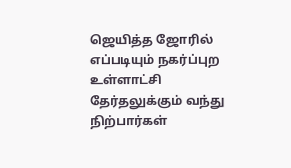ஜெயித்த ஜோரில் எப்படியும் நகர்ப்புற உள்ளாட்சி தேர்தலுக்கும் வந்து நிற்பார்கள்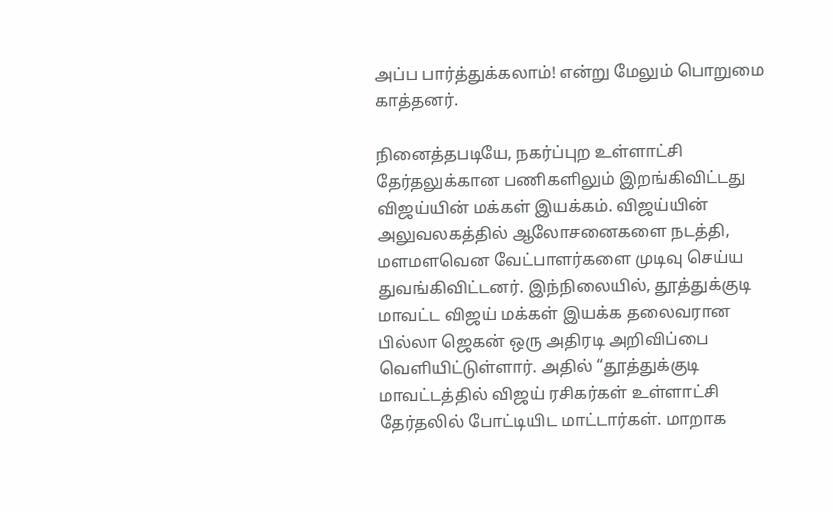அப்ப பார்த்துக்கலாம்! என்று மேலும் பொறுமை காத்தனர்.

நினைத்தபடியே, நகர்ப்புற உள்ளாட்சி தேர்தலுக்கான பணிகளிலும் இறங்கிவிட்டது  விஜய்யின் மக்கள் இயக்கம். விஜய்யின் அலுவலகத்தில் ஆலோசனைகளை நடத்தி, மளமளவென வேட்பாளர்களை முடிவு செய்ய துவங்கிவிட்டனர். இந்நிலையில், தூத்துக்குடி மாவட்ட விஜய் மக்கள் இயக்க தலைவரான பில்லா ஜெகன் ஒரு அதிரடி அறிவிப்பை வெளியிட்டுள்ளார். அதில் “தூத்துக்குடி மாவட்டத்தில் விஜய் ரசிகர்கள் உள்ளாட்சி தேர்தலில் போட்டியிட மாட்டார்கள். மாறாக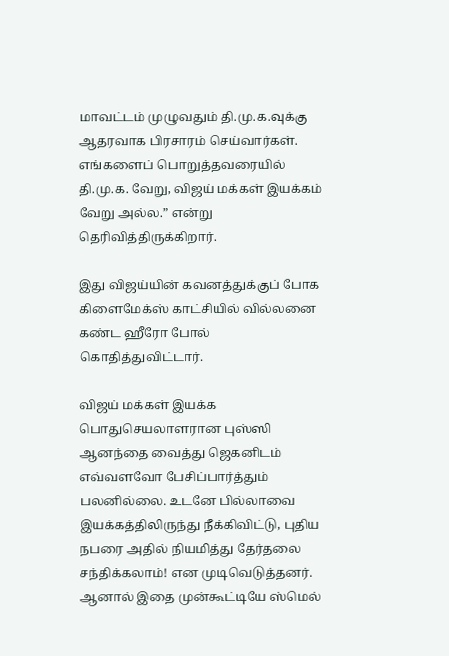மாவட்டம் முழுவதும் தி.மு.க.வுக்கு ஆதரவாக பிரசாரம் செய்வார்கள். எங்களைப் பொறுத்தவரையில் தி.மு.க. வேறு, விஜய் மக்கள் இயக்கம் வேறு அல்ல.” என்று தெரிவித்திருக்கிறார்.

இது விஜய்யின் கவனத்துக்குப் போக கிளைமேக்ஸ் காட்சியில் வில்லனை கண்ட ஹீரோ போல் கொதித்துவிட்டார்.

விஜய் மக்கள் இயக்க பொதுசெயலாளரான புஸ்ஸி ஆனந்தை வைத்து ஜெகனிடம் எவ்வளவோ பேசிப்பார்த்தும் பலனில்லை. உடனே பில்லாவை இயக்கத்திலிருந்து நீக்கிவிட்டு, புதிய நபரை அதில் நியமித்து தேர்தலை சந்திக்கலாம்! என முடிவெடுத்தனர். ஆனால் இதை முன்கூட்டியே ஸ்மெல்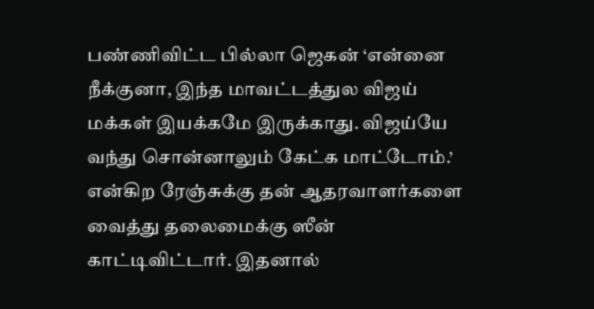பண்ணிவிட்ட பில்லா ஜெகன் ‘என்னை நீக்குனா, இந்த மாவட்டத்துல விஜய் மக்கள் இயக்கமே இருக்காது. விஜய்யே வந்து சொன்னாலும் கேட்க மாட்டோம்.’ என்கிற ரேஞ்சுக்கு தன் ஆதரவாளர்களை வைத்து தலைமைக்கு ஸீன் காட்டிவிட்டார். இதனால்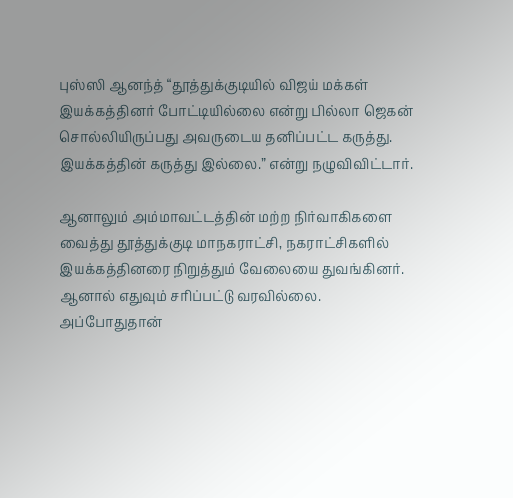புஸ்ஸி ஆனந்த் “தூத்துக்குடியில் விஜய் மக்கள் இயக்கத்தினர் போட்டியில்லை என்று பில்லா ஜெகன் சொல்லியிருப்பது அவருடைய தனிப்பட்ட கருத்து. இயக்கத்தின் கருத்து இல்லை.” என்று நழுவிவிட்டார்.

ஆனாலும் அம்மாவட்டத்தின் மற்ற நிர்வாகிகளை வைத்து தூத்துக்குடி மாநகராட்சி, நகராட்சிகளில் இயக்கத்தினரை நிறுத்தும் வேலையை துவங்கினர். ஆனால் எதுவும் சரிப்பட்டு வரவில்லை. அப்போதுதான்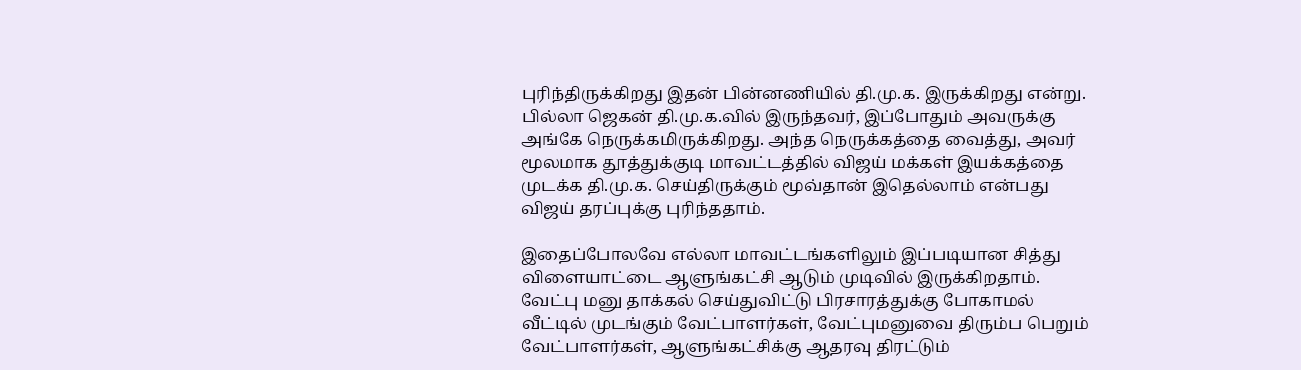புரிந்திருக்கிறது இதன் பின்னணியில் தி.மு.க. இருக்கிறது என்று. பில்லா ஜெகன் தி.மு.க.வில் இருந்தவர், இப்போதும் அவருக்கு அங்கே நெருக்கமிருக்கிறது. அந்த நெருக்கத்தை வைத்து, அவர் மூலமாக தூத்துக்குடி மாவட்டத்தில் விஜய் மக்கள் இயக்கத்தை முடக்க தி.மு.க. செய்திருக்கும் மூவ்தான் இதெல்லாம் என்பது  விஜய் தரப்புக்கு புரிந்ததாம்.

இதைப்போலவே எல்லா மாவட்டங்களிலும் இப்படியான சித்து விளையாட்டை ஆளுங்கட்சி ஆடும் முடிவில் இருக்கிறதாம். வேட்பு மனு தாக்கல் செய்துவிட்டு பிரசாரத்துக்கு போகாமல் வீட்டில் முடங்கும் வேட்பாளர்கள், வேட்புமனுவை திரும்ப பெறும் வேட்பாளர்கள், ஆளுங்கட்சிக்கு ஆதரவு திரட்டும்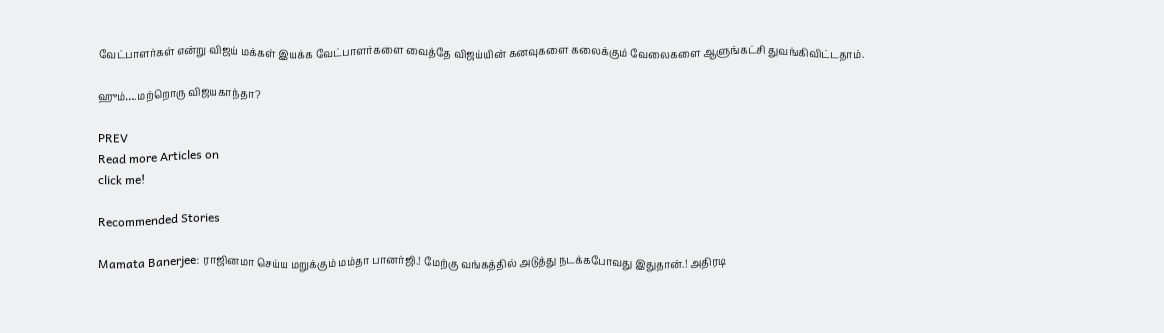வேட்பாளர்கள் என்று விஜய் மக்கள் இயக்க வேட்பாளர்களை வைத்தே விஜய்யின் கனவுகளை கலைக்கும் வேலைகளை ஆளுங்கட்சி துவங்கிவிட்டதாம்.

ஹும்….மற்றொரு விஜயகாந்தா?

PREV
Read more Articles on
click me!

Recommended Stories

Mamata Banerjee: ராஜினமா செய்ய மறுக்கும் மம்தா பானர்ஜி.! மேற்கு வங்கத்தில் அடுத்து நடக்கபோவது இதுதான்.! அதிரடி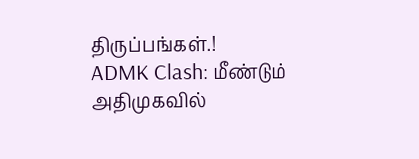திருப்பங்கள்.!
ADMK Clash: மீண்டும் அதிமுகவில்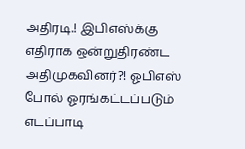அதிரடி.! இபிஎஸ்க்கு எதிராக ஒன்றுதிரண்ட அதிமுகவினர்?! ஓபிஎஸ் போல் ஓரங்கட்டப்படும் எடப்பாடி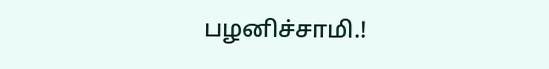பழனிச்சாமி.!